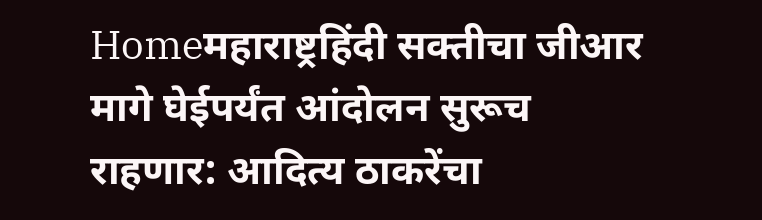Homeमहाराष्ट्रहिंदी सक्तीचा जीआर मागे घेईपर्यंत आंदोलन सुरूच राहणार: आदित्य ठाकरेंचा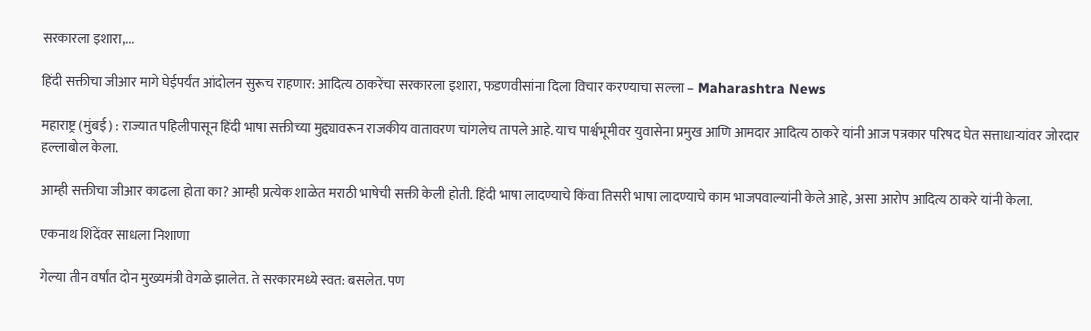सरकारला इशारा,...

हिंदी सक्तीचा जीआर मागे घेईपर्यंत आंदोलन सुरूच राहणार: आदित्य ठाकरेंचा सरकारला इशारा, फडणवीसांना दिला विचार करण्याचा सल्ला – Maharashtra News

महाराष्ट्र (मुंबई) : राज्यात पहिलीपासून हिंदी भाषा सक्तीच्या मुद्द्यावरून राजकीय वातावरण चांगलेच तापले आहे. याच पार्श्वभूमीवर युवासेना प्रमुख आणि आमदार आदित्य ठाकरे यांनी आज पत्रकार परिषद घेत सत्ताधाऱ्यांवर जोरदार हल्लाबोल केला.

आम्ही सक्तीचा जीआर काढला होता का? आम्ही प्रत्येक शाळेत मराठी भाषेची सक्ती केली होती. हिंदी भाषा लादण्याचे किंवा तिसरी भाषा लादण्याचे काम भाजपवाल्यांनी केले आहे, असा आरोप आदित्य ठाकरे यांनी केला.

एकनाथ शिंदेंवर साधला निशाणा

गेल्या तीन वर्षांत दोन मुख्यमंत्री वेगळे झालेत. ते सरकारमध्ये स्वत: बसलेत. पण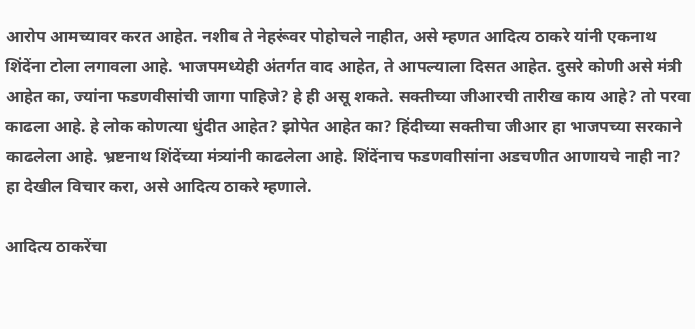आरोप आमच्यावर करत आहेत. नशीब ते नेहरूंवर पोहोचले नाहीत, असे म्हणत आदित्य ठाकरे यांनी एकनाथ शिंदेंना टोला लगावला आहे. भाजपमध्येही अंतर्गत वाद आहेत, ते आपल्याला दिसत आहेत. दुसरे कोणी असे मंत्री आहेत का, ज्यांना फडणवीसांची जागा पाहिजे? हे ही असू शकते. सक्तीच्या जीआरची तारीख काय आहे? तो परवा काढला आहे. हे लोक कोणत्या धुंदीत आहेत? झोपेत आहेत का? हिंदीच्या सक्तीचा जीआर हा भाजपच्या सरकाने काढलेला आहे. भ्रष्टनाथ शिंदेंच्या मंत्र्यांनी काढलेला आहे. शिंदेंनाच फडणवाीसांना अडचणीत आणायचे नाही ना? हा देखील विचार करा, असे आदित्य ठाकरे म्हणाले.

आदित्य ठाकरेंचा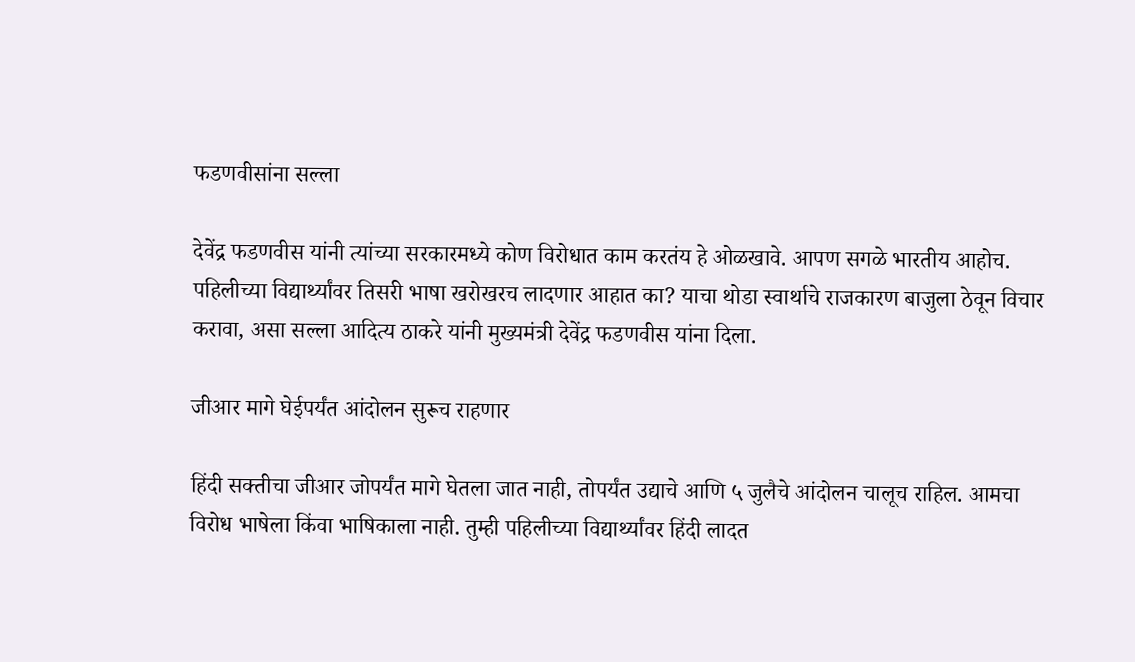फडणवीसांना सल्ला

देवेंद्र फडणवीस यांनी त्यांच्या सरकारमध्ये कोण विरोधात काम करतंय हे ओळखावे. आपण सगळे भारतीय आहोच. पहिलीच्या विद्यार्थ्यांवर तिसरी भाषा खरोखरच लादणार आहात का? याचा थोडा स्वार्थाचे राजकारण बाजुला ठेवून विचार करावा, असा सल्ला आदित्य ठाकरे यांनी मुख्यमंत्री देवेंद्र फडणवीस यांना दिला.

जीआर मागे घेईपर्यंत आंदोलन सुरूच राहणार

हिंदी सक्तीचा जीआर जोपर्यंत मागे घेतला जात नाही, तोपर्यंत उद्याचे आणि ५ जुलैचे आंदोलन चालूच राहिल. आमचा विरोध भाषेला किंवा भाषिकाला नाही. तुम्ही पहिलीच्या विद्यार्थ्यांवर हिंदी लादत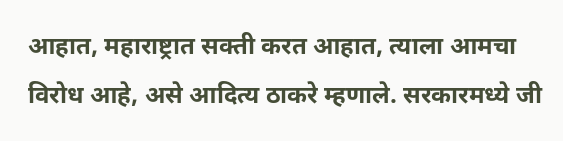आहात, महाराष्ट्रात सक्ती करत आहात, त्याला आमचा विरोध आहे, असे आदित्य ठाकरे म्हणाले. सरकारमध्ये जी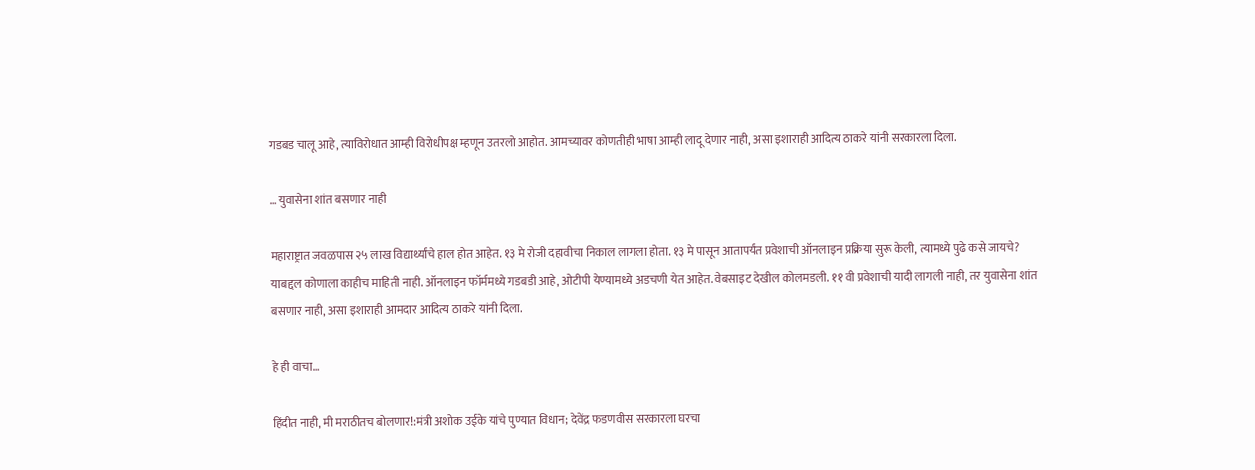गडबड चालू आहे, त्याविरोधात आम्ही विरोधीपक्ष म्हणून उतरलो आहोत. आमच्यावर कोणतीही भाषा आम्ही लादू देणार नाही, असा इशाराही आदित्य ठाकरे यांनी सरकारला दिला.

… युवासेना शांत बसणार नाही

महाराष्ट्रात जवळपास २५ लाख विद्यार्थ्यांचे हाल होत आहेत. १३ मे रोजी दहावीचा निकाल लागला होता. १३ मे पासून आतापर्यंत प्रवेशाची ऑनलाइन प्रक्रिया सुरू केली, त्यामध्ये पुढे कसे जायचे? याबद्दल कोणाला काहीच माहिती नाही. ऑनलाइन फॉर्ममध्ये गडबडी आहे, ओटीपी येण्यामध्ये अडचणी येत आहेत. वेबसाइट देखील कोलमडली. ११ वी प्रवेशाची यादी लागली नाही, तर युवासेना शांत बसणार नाही, असा इशाराही आमदार आदित्य ठाकरे यांनी दिला.

हे ही वाचा…

हिंदीत नाही, मी मराठीतच बोलणार!:मंत्री अशोक उईके यांचे पुण्यात विधान; देवेंद्र फडणवीस सरकारला घरचा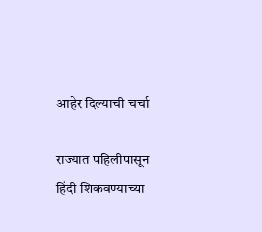आहेर दिल्याची चर्चा

राज्यात पहिलीपासून हिंदी शिकवण्याच्या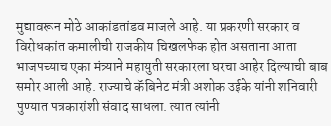मुद्यावरून मोठे आकांडतांडव माजले आहे. या प्रकरणी सरकार व विरोधकांत कमालीची राजकीय चिखलफेक होत असताना आता भाजपच्याच एका मंत्र्याने महायुती सरकारला घरचा आहेर दिल्याची बाब समोर आली आहे. राज्याचे कॅबिनेट मंत्री अशोक उईके यांनी शनिवारी पुण्यात पत्रकारांशी संवाद साधला. त्यात त्यांनी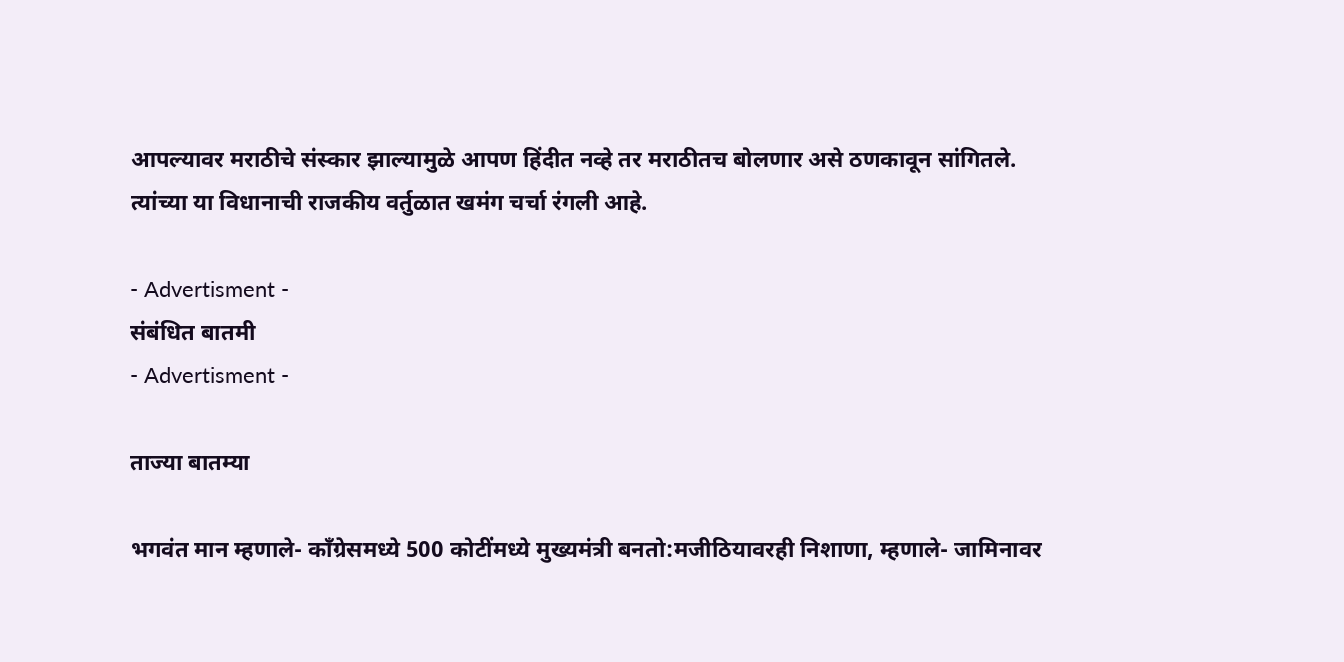आपल्यावर मराठीचे संस्कार झाल्यामुळे आपण हिंदीत नव्हे तर मराठीतच बोलणार असे ठणकावून सांगितले. त्यांच्या या विधानाची राजकीय वर्तुळात खमंग चर्चा रंगली आहे.

- Advertisment -
संबंधित बातमी
- Advertisment -

ताज्या बातम्या

भगवंत मान म्हणाले- काँग्रेसमध्ये 500 कोटींमध्ये मुख्यमंत्री बनतो:मजीठियावरही निशाणा, म्हणाले- जामिनावर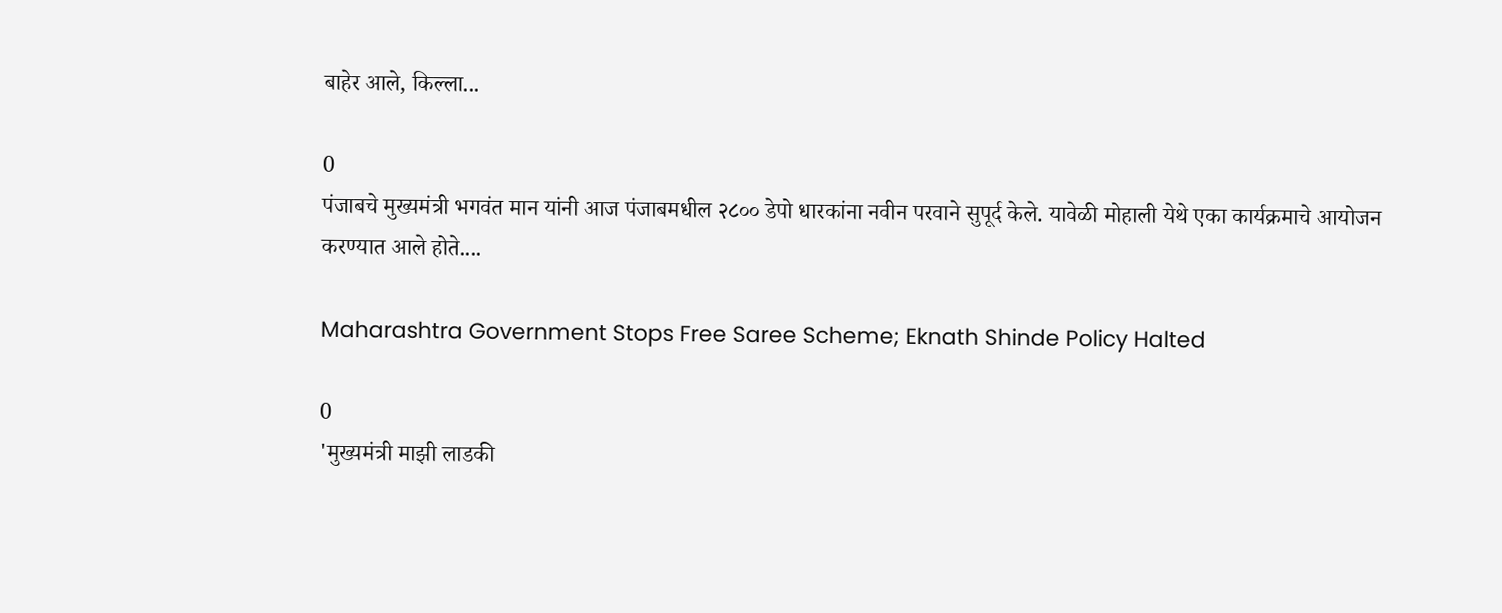बाहेर आले, किल्ला...

0
पंजाबचे मुख्यमंत्री भगवंत मान यांनी आज पंजाबमधील २८०० डेपो धारकांना नवीन परवाने सुपूर्द केले. यावेळी मोहाली येथे एका कार्यक्रमाचे आयोजन करण्यात आले होते....

Maharashtra Government Stops Free Saree Scheme; Eknath Shinde Policy Halted

0
'मुख्यमंत्री माझी लाडकी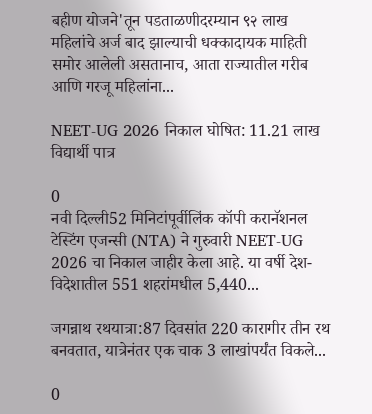बहीण योजने'तून पडताळणीदरम्यान ९२ लाख महिलांचे अर्ज बाद झाल्याची धक्कादायक माहिती समोर आलेली असतानाच, आता राज्यातील गरीब आणि गरजू महिलांना...

NEET-UG 2026 निकाल घोषित: 11.21 लाख विद्यार्थी पात्र

0
नवी दिल्ली52 मिनिटांपूर्वीलिंक कॉपी करानॅशनल टेस्टिंग एजन्सी (NTA) ने गुरुवारी NEET-UG 2026 चा निकाल जाहीर केला आहे. या वर्षी देश-विदेशातील 551 शहरांमधील 5,440...

जगन्नाथ रथयात्रा:87 दिवसांत 220 कारागीर तीन रथ बनवतात, यात्रेनंतर एक चाक 3 लाखांपर्यंत विकले...

0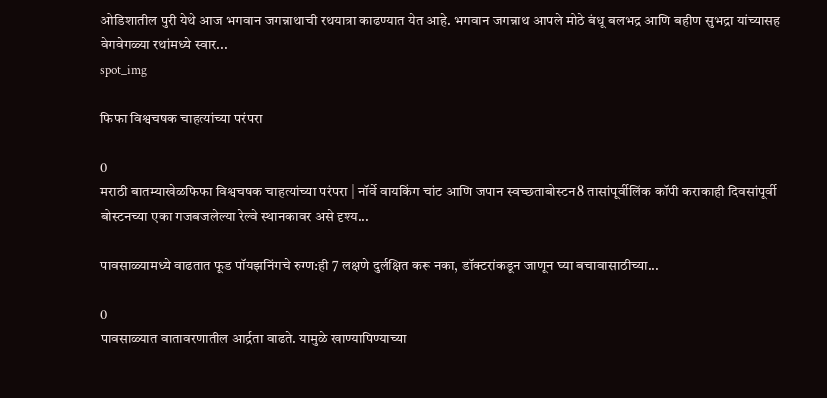ओडिशातील पुरी येथे आज भगवान जगन्नाथाची रथयात्रा काढण्यात येत आहे. भगवान जगन्नाथ आपले मोठे बंधू बलभद्र आणि बहीण सुभद्रा यांच्यासह वेगवेगळ्या रथांमध्ये स्वार...
spot_img

फिफा विश्वचषक चाहत्यांच्या परंपरा

0
मराठी बातम्याखेळफिफा विश्वचषक चाहत्यांच्या परंपरा | नॉर्वे वायकिंग चांट आणि जपान स्वच्छताबोस्टन8 तासांपूर्वीलिंक कॉपी कराकाही दिवसांपूर्वी बोस्टनच्या एका गजबजलेल्या रेल्वे स्थानकावर असे दृश्य...

पावसाळ्यामध्ये वाढतात फूड पॉयझनिंगचे रुग्ण:ही 7 लक्षणे दुर्लक्षित करू नका, डॉक्टरांकडून जाणून घ्या बचावासाठीच्या...

0
पावसाळ्यात वातावरणातील आर्द्रता वाढते. यामुळे खाण्यापिण्याच्या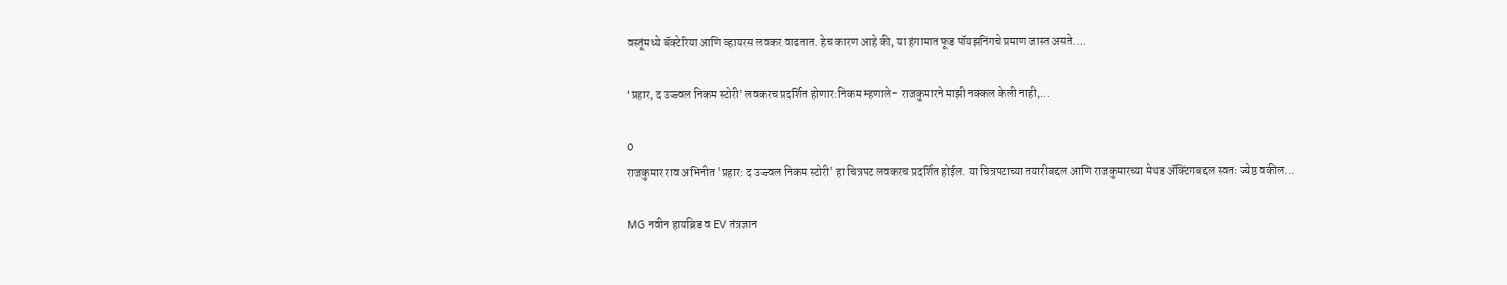वस्तूंमध्ये बॅक्टेरिया आणि व्हायरस लवकर वाढतात. हेच कारण आहे की, या हंगामात फूड पॉयझनिंगचे प्रमाण जास्त असते....

‘प्रहार, द उज्ज्वल निकम स्टोरी’ लवकरच प्रदर्शित होणार:निकम म्हणाले- राजकुमारने माझी नक्कल केली नाही,...

0
राजकुमार राव अभिनीत 'प्रहार: द उज्ज्वल निकम स्टोरी' हा चित्रपट लवकरच प्रदर्शित होईल. या चित्रपटाच्या तयारीबद्दल आणि राजकुमारच्या मेथड ॲक्टिंगबद्दल स्वतः ज्येष्ठ वकील...

MG नवीन हायब्रिड व EV तंत्रज्ञान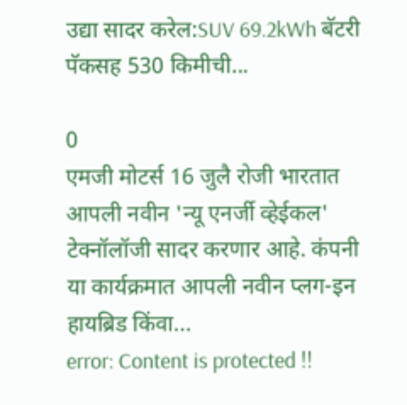उद्या सादर करेल:SUV 69.2kWh बॅटरी पॅकसह 530 किमीची...

0
एमजी मोटर्स 16 जुलै रोजी भारतात आपली नवीन 'न्यू एनर्जी व्हेईकल' टेक्नॉलॉजी सादर करणार आहे. कंपनी या कार्यक्रमात आपली नवीन प्लग-इन हायब्रिड किंवा...
error: Content is protected !!